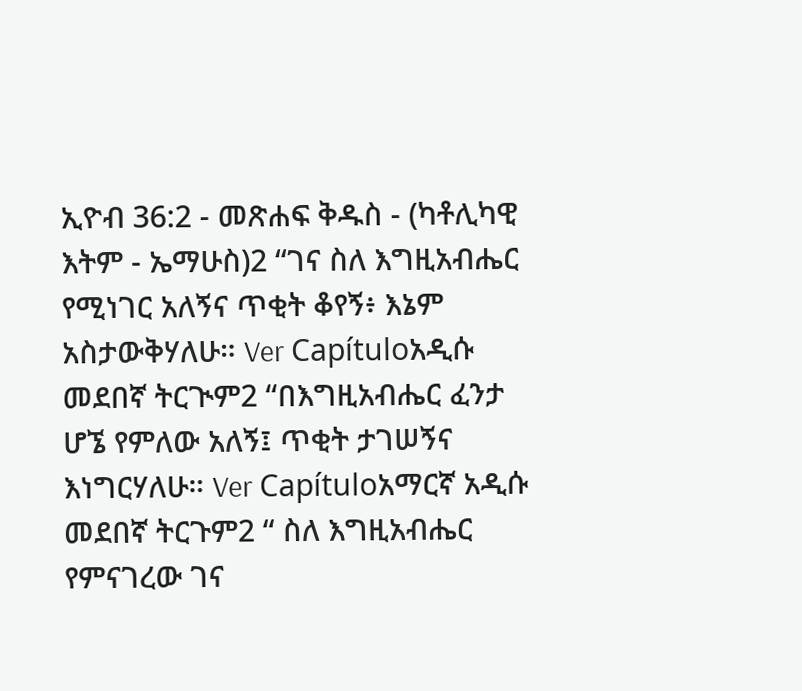ኢዮብ 36:2 - መጽሐፍ ቅዱስ - (ካቶሊካዊ እትም - ኤማሁስ)2 “ገና ስለ እግዚአብሔር የሚነገር አለኝና ጥቂት ቆየኝ፥ እኔም አስታውቅሃለሁ። Ver Capítuloአዲሱ መደበኛ ትርጒም2 “በእግዚአብሔር ፈንታ ሆኜ የምለው አለኝ፤ ጥቂት ታገሠኝና እነግርሃለሁ። Ver Capítuloአማርኛ አዲሱ መደበኛ ትርጉም2 “ ስለ እግዚአብሔር የምናገረው ገና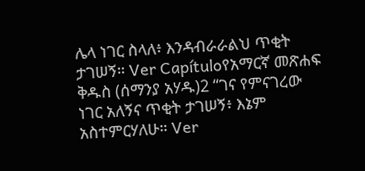ሌላ ነገር ስላለ፥ እንዳብራራልህ ጥቂት ታገሠኝ። Ver Capítuloየአማርኛ መጽሐፍ ቅዱስ (ሰማንያ አሃዱ)2 “ገና የምናገረው ነገር አለኝና ጥቂት ታገሠኝ፥ እኔም አስተምርሃለሁ። Ver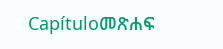Capítuloመጽሐፍ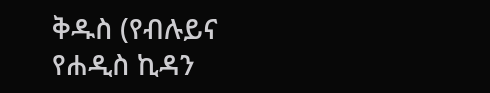ቅዱስ (የብሉይና የሐዲስ ኪዳን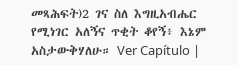መጻሕፍት)2 ገና ስለ እግዚአብሔር የሚነገር አለኝና ጥቂት ቆየኝ፥ እኔም አስታውቅሃለሁ። Ver Capítulo |